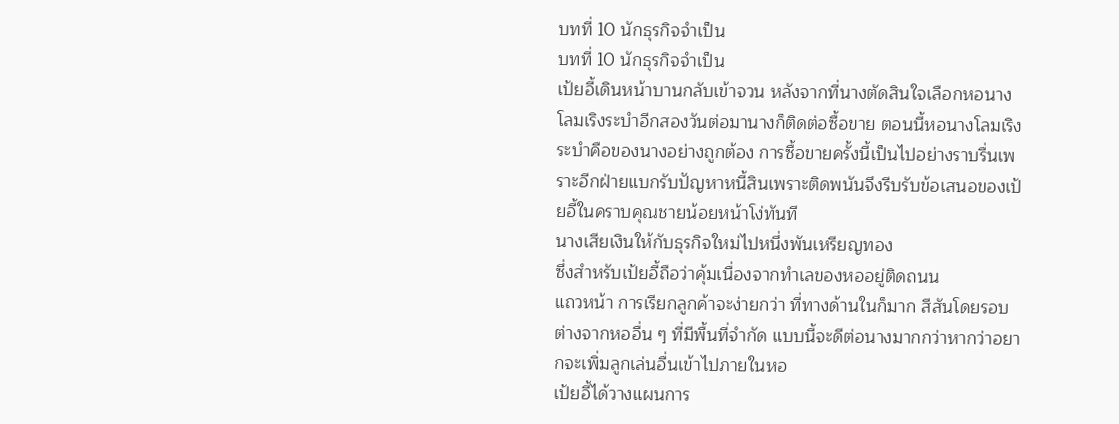บทที่ 10 นักธุรกิจจำเป็น
บทที่ 10 นักธุรกิจจำเป็น
เป้ยอี้เดินหน้าบานกลับเข้าจวน หลังจากที่นางตัดสินใจเลือกหอนางโลมเริงระบำอีกสองวันต่อมานางก็ติดต่อซื้อขาย ตอนนี้หอนางโลมเริงระบำคือของนางอย่างถูกต้อง การซื้อขายครั้งนี้เป็นไปอย่างราบรื่นเพราะอีกฝ่ายแบกรับปัญหาหนี้สินเพราะติดพนันจึงรีบรับข้อเสนอของเป้ยอี้ในคราบคุณชายน้อยหน้าโง่ทันที
นางเสียเงินให้กับธุรกิจใหม่ไปหนึ่งพันเหรียญทอง
ซึ่งสำหรับเป้ยอี้ถือว่าคุ้มเนื่องจากทำเลของหออยู่ติดถนน
แถวหน้า การเรียกลูกค้าจะง่ายกว่า ที่ทางด้านในก็มาก สีสันโดยรอบต่างจากหออื่น ๆ ที่มีพื้นที่จำกัด แบบนี้จะดีต่อนางมากกว่าหากว่าอยากจะเพิ่มลูกเล่นอื่นเข้าไปภายในหอ
เป้ยอี้ได้วางแผนการ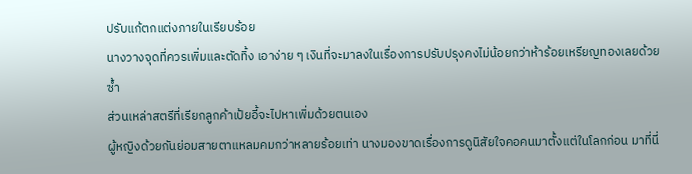ปรับแก้ตกแต่งภายในเรียบร้อย
นางวางจุดที่ควรเพิ่มและตัดทิ้ง เอาง่าย ๆ เงินที่จะมาลงในเรื่องการปรับปรุงคงไม่น้อยกว่าห้าร้อยเหรียญทองเลยด้วยซ้ำ
ส่วนเหล่าสตรีที่เรียกลูกค้าเป้ยอี้จะไปหาเพิ่มด้วยตนเอง
ผู้หญิงด้วยกันย่อมสายตาแหลมคมกว่าหลายร้อยเท่า นางมองขาดเรื่องการดูนิสัยใจคอคนมาตั้งแต่ในโลกก่อน มาที่นี่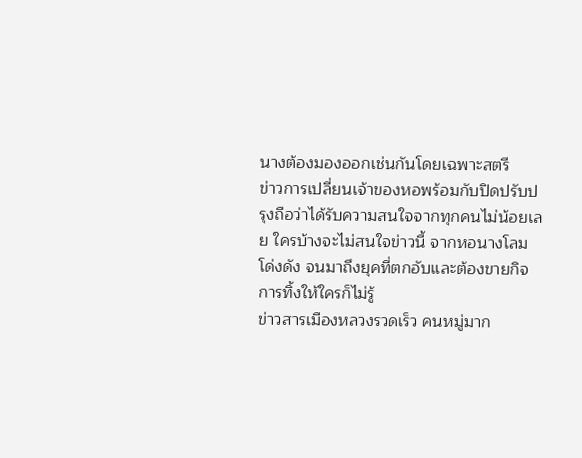นางต้องมองออกเช่นกันโดยเฉพาะสตรี
ข่าวการเปลี่ยนเจ้าของหอพร้อมกับปิดปรับปรุงถือว่าได้รับความสนใจจากทุกคนไม่น้อยเลย ใครบ้างจะไม่สนใจข่าวนี้ จากหอนางโลมโด่งดัง จนมาถึงยุคที่ตกอับและต้องขายกิจการทิ้งให้ใครก็ไม่รู้
ข่าวสารเมืองหลวงรวดเร็ว คนหมู่มาก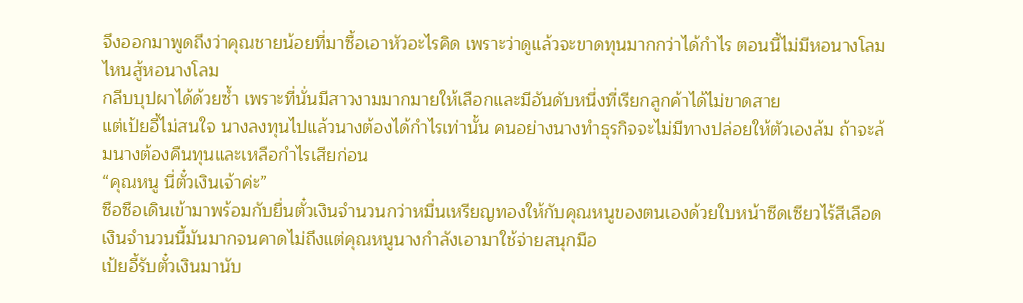จึงออกมาพูดถึงว่าคุณชายน้อยที่มาซื้อเอาหัวอะไรคิด เพราะว่าดูแล้วจะขาดทุนมากกว่าได้กำไร ตอนนี้ไม่มีหอนางโลมไหนสู้หอนางโลม
กลีบบุปผาได้ด้วยซ้ำ เพราะที่นั่นมีสาวงามมากมายให้เลือกและมีอันดับหนึ่งที่เรียกลูกค้าได้ไม่ขาดสาย
แต่เป้ยอี้ไม่สนใจ นางลงทุนไปแล้วนางต้องได้กำไรเท่านั้น คนอย่างนางทำธุรกิจจะไม่มีทางปล่อยให้ตัวเองล้ม ถ้าจะล้มนางต้องคืนทุนและเหลือกำไรเสียก่อน
“คุณหนู นี่ตั๋วเงินเจ้าค่ะ”
ซือซือเดินเข้ามาพร้อมกับยื่นตั๋วเงินจำนวนกว่าหมื่นเหรียญทองให้กับคุณหนูของตนเองด้วยใบหน้าซีดเซียวไร้สีเลือด เงินจำนวนนี้มันมากจนคาดไม่ถึงแต่คุณหนูนางกำลังเอามาใช้จ่ายสนุกมือ
เป้ยอี้รับตั๋วเงินมานับ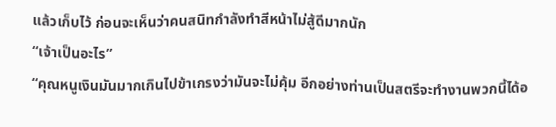แล้วเก็บไว้ ก่อนจะเห็นว่าคนสนิทกำลังทำสีหน้าไม่สู้ดีมากนัก
“เจ้าเป็นอะไร”
“คุณหนูเงินมันมากเกินไปข้าเกรงว่ามันจะไม่คุ้ม อีกอย่างท่านเป็นสตรีจะทำงานพวกนี้ได้อ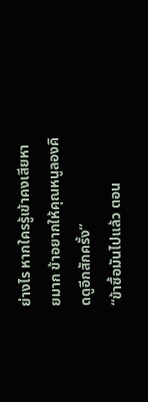ย่างไร หากใครรู้เข้าคงเสียหายมาก ข้าอยากให้คุณหนูลองคิดดูอีกสักครั้ง”
“ข้าซื้อมันไปแล้ว ตอน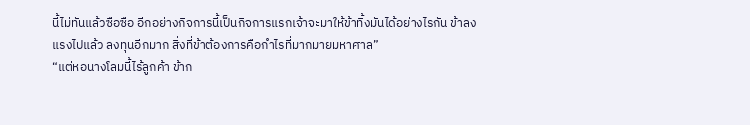นี้ไม่ทันแล้วซือซือ อีกอย่างกิจการนี้เป็นกิจการแรกเจ้าจะมาให้ข้าทิ้งมันได้อย่างไรกัน ข้าลงแรงไปแล้ว ลงทุนอีกมาก สิ่งที่ข้าต้องการคือกำไรที่มากมายมหาศาล”
“แต่หอนางโลมนี้ไร้ลูกค้า ข้าก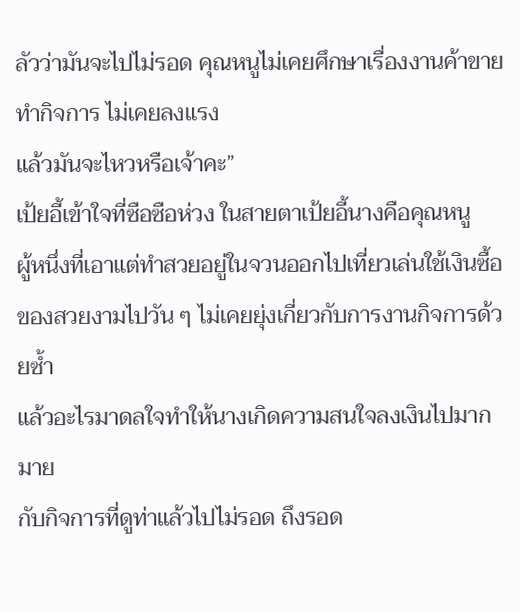ลัวว่ามันจะไปไม่รอด คุณหนูไม่เคยศึกษาเรื่องงานค้าขายทำกิจการ ไม่เคยลงแรง
แล้วมันจะไหวหรือเจ้าคะ”
เป้ยอี้เข้าใจที่ซือซือห่วง ในสายตาเป้ยอี้นางคือคุณหนู
ผู้หนึ่งที่เอาแต่ทำสวยอยู่ในจวนออกไปเที่ยวเล่นใช้เงินซื้อของสวยงามไปวัน ๆ ไม่เคยยุ่งเกี่ยวกับการงานกิจการด้วยซ้ำ
แล้วอะไรมาดลใจทำให้นางเกิดความสนใจลงเงินไปมากมาย
กับกิจการที่ดูท่าแล้วไปไม่รอด ถึงรอด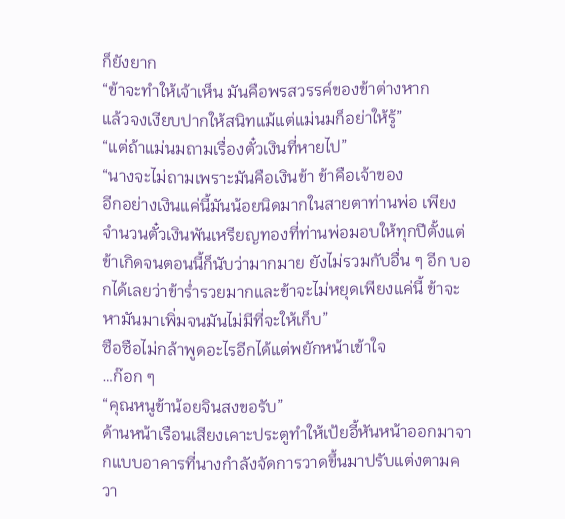ก็ยังยาก
“ข้าจะทำให้เจ้าเห็น มันคือพรสวรรค์ของข้าต่างหาก
แล้วจงเงียบปากให้สนิทแม้แต่แม่นมก็อย่าให้รู้”
“แต่ถ้าแม่นมถามเรื่องตั๋วเงินที่หายไป”
“นางจะไม่ถามเพราะมันคือเงินข้า ข้าคือเจ้าของ
อีกอย่างเงินแค่นี้มันน้อยนิดมากในสายตาท่านพ่อ เพียงจำนวนตั๋วเงินพันเหรียญทองที่ท่านพ่อมอบให้ทุกปีตั้งแต่ข้าเกิดจนตอนนี้ก็นับว่ามากมาย ยังไม่รวมกับอื่น ๆ อีก บอกได้เลยว่าข้าร่ำรวยมากและข้าจะไม่หยุดเพียงแค่นี้ ข้าจะหามันมาเพิ่มจนมันไม่มีที่จะให้เก็บ”
ซือซือไม่กล้าพูดอะไรอีกได้แต่พยักหน้าเข้าใจ
…ก๊อก ๆ
“คุณหนูข้าน้อยจินสงขอรับ”
ด้านหน้าเรือนเสียงเคาะประตูทำให้เป้ยอี้หันหน้าออกมาจากแบบอาคารที่นางกำลังจัดการวาดขึ้นมาปรับแต่งตามควา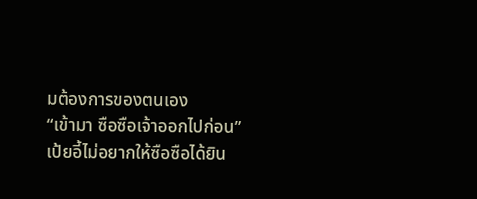มต้องการของตนเอง
“เข้ามา ซือซือเจ้าออกไปก่อน”
เป้ยอี้ไม่อยากให้ซือซือได้ยิน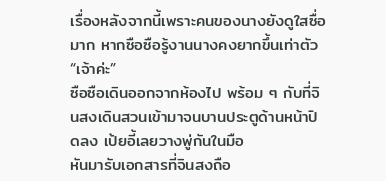เรื่องหลังจากนี้เพราะคนของนางยังดูใสซื่อมาก หากซือซือรู้งานนางคงยากขึ้นเท่าตัว
“เจ้าค่ะ”
ซือซือเดินออกจากห้องไป พร้อม ๆ กับที่จินสงเดินสวนเข้ามาจนบานประตูด้านหน้าปิดลง เป้ยอี้เลยวางพู่กันในมือ
หันมารับเอกสารที่จินสงถือ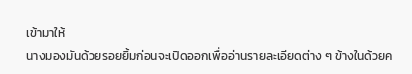เข้ามาให้
นางมองมันด้วยรอยยิ้มก่อนจะเปิดออกเพื่ออ่านรายละเอียดต่าง ๆ ข้างในด้วยค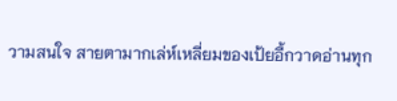วามสนใจ สายตามากเล่ห์เหลี่ยมของเป้ยอี้กวาดอ่านทุก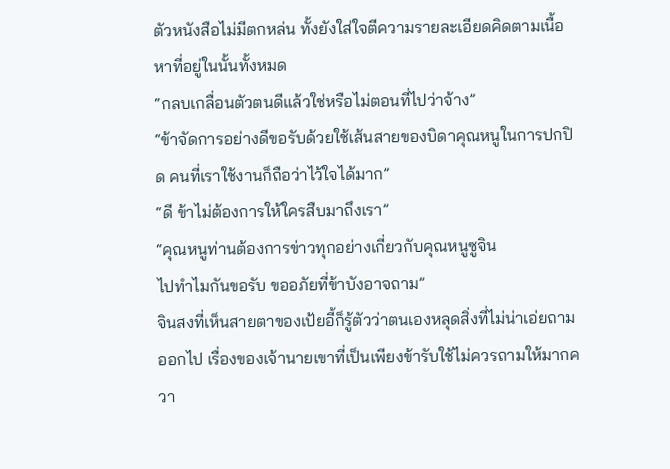ตัวหนังสือไม่มีตกหล่น ทั้งยังใส่ใจตีความรายละเอียดคิดตามเนื้อหาที่อยู่ในนั้นทั้งหมด
“กลบเกลื่อนตัวตนดีแล้วใช่หรือไม่ตอนที่ไปว่าจ้าง”
“ข้าจัดการอย่างดีขอรับด้วยใช้เส้นสายของบิดาคุณหนูในการปกปิด คนที่เราใช้งานก็ถือว่าไว้ใจได้มาก”
“ดี ข้าไม่ต้องการให้ใครสืบมาถึงเรา”
“คุณหนูท่านต้องการข่าวทุกอย่างเกี่ยวกับคุณหนูซูจิน
ไปทำไมกันขอรับ ขออภัยที่ข้าบังอาจถาม”
จินสงที่เห็นสายตาของเป้ยอี้ก็รู้ตัวว่าตนเองหลุดสิ่งที่ไม่น่าเอ่ยถามออกไป เรื่องของเจ้านายเขาที่เป็นเพียงข้ารับใช้ไม่ควรถามให้มากควา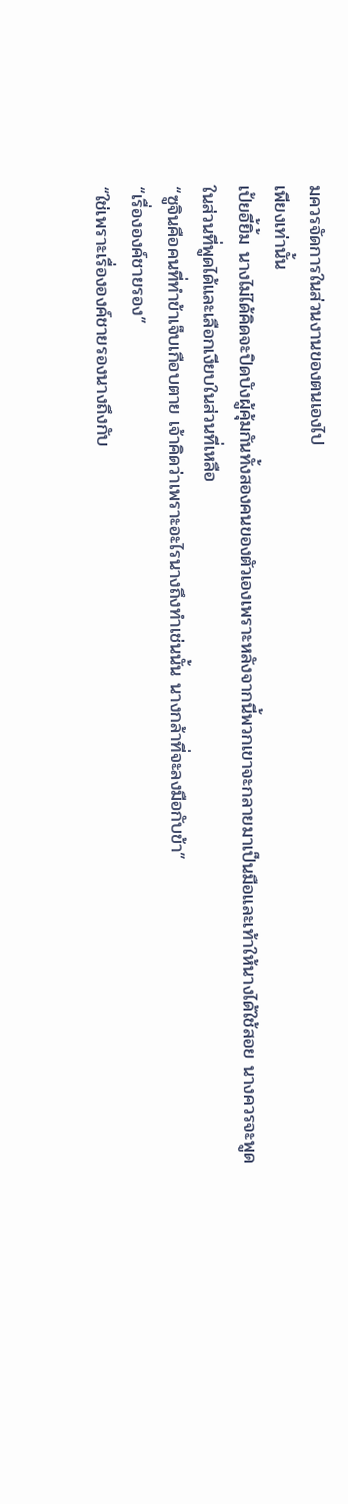มควรจัดการในส่วนงานของตนเองไป
เพียงเท่านั้น
เป้ยอี้ยิ้ม นางไม่ได้คิดจะปิดบังผู้คุ้มกันทั้งสองคนของตัวเองเพราะหลังจากนี้พวกเขาจะกลายมาเป็นมือและเท้าให้นางได้ใช้สอย นางควรจะพูดในส่วนที่พูดได้และเลือกเงียบในส่วนที่เหลือ
“ซูจินคือคนที่ทำข้าเจ็บเกือบตาย เจ้าคิดว่าเพราะอะไรนางถึงทำเช่นนั้น นางกล้าที่จะลงมือกับข้า”
“เรื่ององค์ชายรอง”
“ใช่เพราะเรื่ององค์ชายรองนางถึงกับ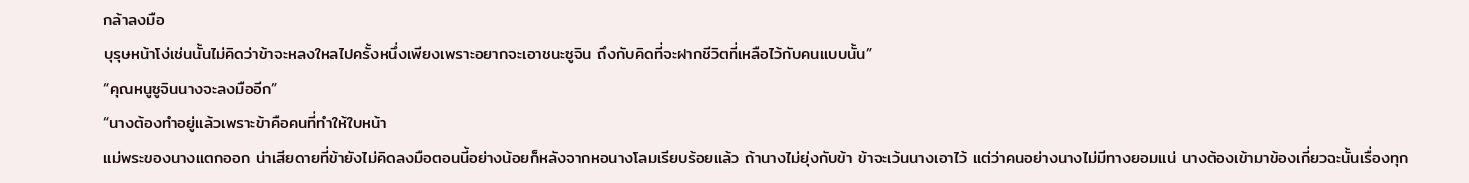กล้าลงมือ
บุรุษหน้าโง่เช่นนั้นไม่คิดว่าข้าจะหลงใหลไปครั้งหนึ่งเพียงเพราะอยากจะเอาชนะซูจิน ถึงกับคิดที่จะฝากชีวิตที่เหลือไว้กับคนแบบนั้น”
“คุณหนูซูจินนางจะลงมืออีก”
“นางต้องทำอยู่แล้วเพราะข้าคือคนที่ทำให้ใบหน้า
แม่พระของนางแตกออก น่าเสียดายที่ข้ายังไม่คิดลงมือตอนนี้อย่างน้อยก็หลังจากหอนางโลมเรียบร้อยแล้ว ถ้านางไม่ยุ่งกับข้า ข้าจะเว้นนางเอาไว้ แต่ว่าคนอย่างนางไม่มีทางยอมแน่ นางต้องเข้ามาข้องเกี่ยวฉะนั้นเรื่องทุก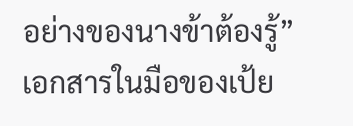อย่างของนางข้าต้องรู้”
เอกสารในมือของเป้ย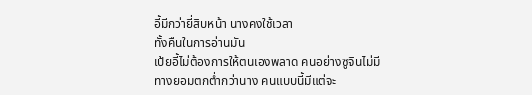อี้มีกว่ายี่สิบหน้า นางคงใช้เวลา
ทั้งคืนในการอ่านมัน
เป้ยอี้ไม่ต้องการให้ตนเองพลาด คนอย่างซูจินไม่มีทางยอมตกต่ำกว่านาง คนแบบนี้มีแต่จะ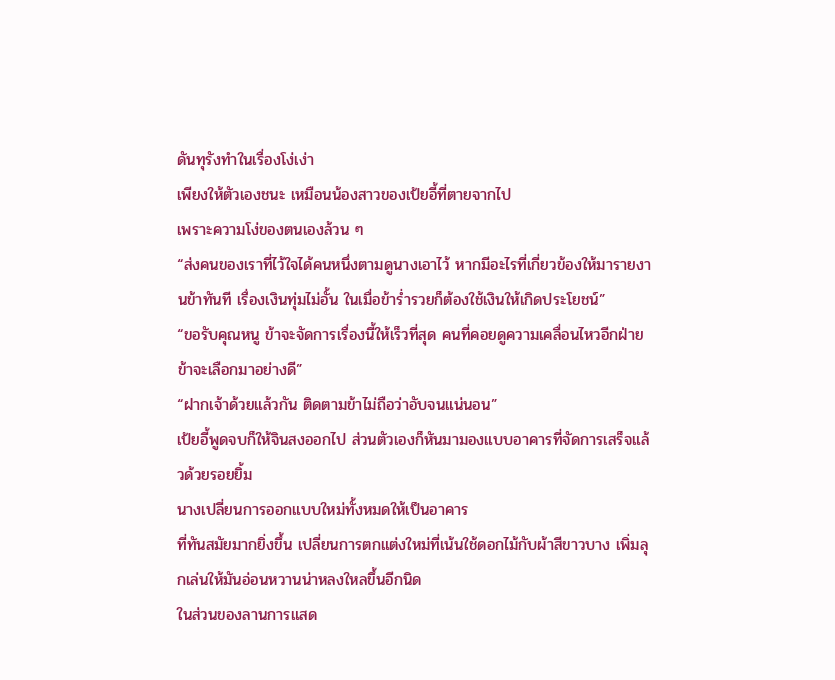ดันทุรังทำในเรื่องโง่เง่า
เพียงให้ตัวเองชนะ เหมือนน้องสาวของเป้ยอี้ที่ตายจากไป
เพราะความโง่ของตนเองล้วน ๆ
“ส่งคนของเราที่ไว้ใจได้คนหนึ่งตามดูนางเอาไว้ หากมีอะไรที่เกี่ยวข้องให้มารายงานข้าทันที เรื่องเงินทุ่มไม่อั้น ในเมื่อข้าร่ำรวยก็ต้องใช้เงินให้เกิดประโยชน์”
“ขอรับคุณหนู ข้าจะจัดการเรื่องนี้ให้เร็วที่สุด คนที่คอยดูความเคลื่อนไหวอีกฝ่ายข้าจะเลือกมาอย่างดี”
“ฝากเจ้าด้วยแล้วกัน ติดตามข้าไม่ถือว่าอับจนแน่นอน”
เป้ยอี้พูดจบก็ให้จินสงออกไป ส่วนตัวเองก็หันมามองแบบอาคารที่จัดการเสร็จแล้วด้วยรอยยิ้ม
นางเปลี่ยนการออกแบบใหม่ทั้งหมดให้เป็นอาคาร
ที่ทันสมัยมากยิ่งขึ้น เปลี่ยนการตกแต่งใหม่ที่เน้นใช้ดอกไม้กับผ้าสีขาวบาง เพิ่มลุกเล่นให้มันอ่อนหวานน่าหลงใหลขึ้นอีกนิด
ในส่วนของลานการแสด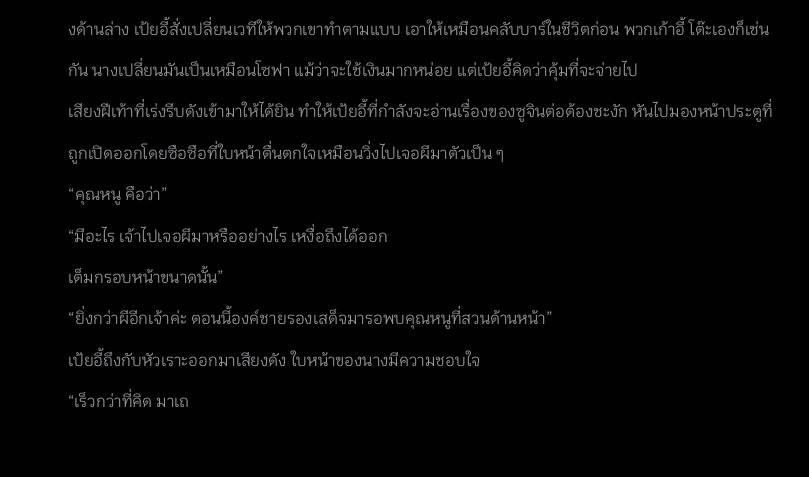งด้านล่าง เป้ยอี้สั่งเปลี่ยนเวทีให้พวกเขาทำตามแบบ เอาให้เหมือนคลับบาร์ในชีวิตก่อน พวกเก้าอี้ โต๊ะเองก็เช่นกัน นางเปลี่ยนมันเป็นเหมือนโซฟา แม้ว่าจะใช้เงินมากหน่อย แต่เป้ยอี้คิดว่าคุ้มที่จะจ่ายไป
เสียงฝีเท้าที่เร่งรีบดังเข้ามาให้ได้ยิน ทำให้เป้ยอี้ที่กำลังจะอ่านเรื่องของซูจินต่อต้องชะงัก หันไปมองหน้าประตูที่ถูกเปิดออกโดยซือซือที่ใบหน้าตื่นตกใจเหมือนวิ่งไปเจอผีมาตัวเป็น ๆ
“คุณหนู คือว่า”
“มีอะไร เจ้าไปเจอผีมาหรืออย่างไร เหงื่อถึงได้ออก
เต็มกรอบหน้าขนาดนั้น”
“ยิ่งกว่าผีอีกเจ้าค่ะ ตอนนี้องค์ชายรองเสด็จมารอพบคุณหนูที่สวนด้านหน้า”
เป้ยอี้ถึงกับหัวเราะออกมาเสียงดัง ใบหน้าของนางมีความชอบใจ
“เร็วกว่าที่คิด มาเถ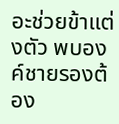อะช่วยข้าแต่งตัว พบองค์ชายรองต้อง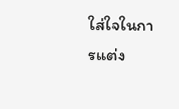ใส่ใจในการแต่ง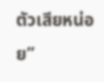ตัวเสียหน่อย”